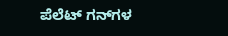ಪೆಲೆಟ್ ಗನ್‌ಗಳ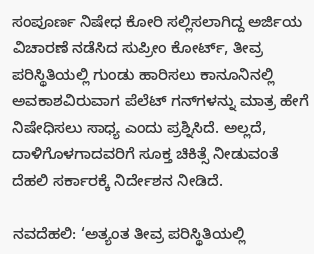ಸಂಪೂರ್ಣ ನಿಷೇಧ ಕೋರಿ ಸಲ್ಲಿಸಲಾಗಿದ್ದ ಅರ್ಜಿಯ ವಿಚಾರಣೆ ನಡೆಸಿದ ಸುಪ್ರೀಂ ಕೋರ್ಟ್‌, ತೀವ್ರ ಪರಿಸ್ಥಿತಿಯಲ್ಲಿ ಗುಂಡು ಹಾರಿಸಲು ಕಾನೂನಿನಲ್ಲಿ ಅವಕಾಶವಿರುವಾಗ ಪೆಲೆಟ್ ಗನ್‌ಗಳನ್ನು ಮಾತ್ರ ಹೇಗೆ ನಿಷೇಧಿಸಲು ಸಾಧ್ಯ ಎಂದು ಪ್ರಶ್ನಿಸಿದೆ. ಅಲ್ಲದೆ, ದಾಳಿಗೊಳಗಾದವರಿಗೆ ಸೂಕ್ತ ಚಿಕಿತ್ಸೆ ನೀಡುವಂತೆ ದೆಹಲಿ ಸರ್ಕಾರಕ್ಕೆ ನಿರ್ದೇಶನ ನೀಡಿದೆ.

ನವದೆಹಲಿ: ‘ಅತ್ಯಂತ ತೀವ್ರ ಪರಿಸ್ಥಿತಿಯಲ್ಲಿ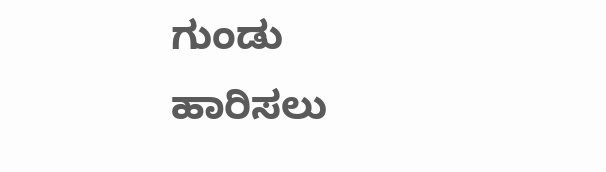ಗುಂಡು ಹಾರಿಸಲು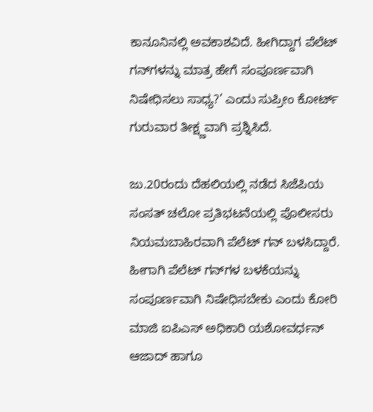ಕಾನೂನಿನಲ್ಲಿ ಅವಕಾಶವಿದೆ. ಹೀಗಿದ್ದಾಗ ಪೆಲೆಟ್ ಗನ್‌ಗಳನ್ನು ಮಾತ್ರ ಹೇಗೆ ಸಂಪೂರ್ಣವಾಗಿ ನಿಷೇಧಿಸಲು ಸಾಧ್ಯ?’ ಎಂದು ಸುಪ್ರೀಂ ಕೋರ್ಟ್‌ ಗುರುವಾರ ತೀಕ್ಷ್ಣವಾಗಿ ಪ್ರಶ್ನಿಸಿದೆ.

ಜು.20ರಂದು ದೆಹಲಿಯಲ್ಲಿ ನಡೆದ ಸಿಜೆಪಿಯ ಸಂಸತ್‌ ಚಲೋ ಪ್ರತಿಭಟನೆಯಲ್ಲಿ ಪೊಲೀಸರು ನಿಯಮಬಾಹಿರವಾಗಿ ಪೆಲೆಟ್‌ ಗನ್‌ ಬಳಸಿದ್ದಾರೆ. ಹೀಗಾಗಿ ಪೆಲೆಟ್ ಗನ್‌ಗಳ ಬಳಕೆಯನ್ನು ಸಂಪೂರ್ಣವಾಗಿ ನಿಷೇಧಿಸಬೇಕು ಎಂದು ಕೋರಿ ಮಾಜಿ ಐಪಿಎಸ್‌ ಅಧಿಕಾರಿ ಯಶೋವರ್ಧನ್‌ ಆಜಾದ್‌ ಹಾಗೂ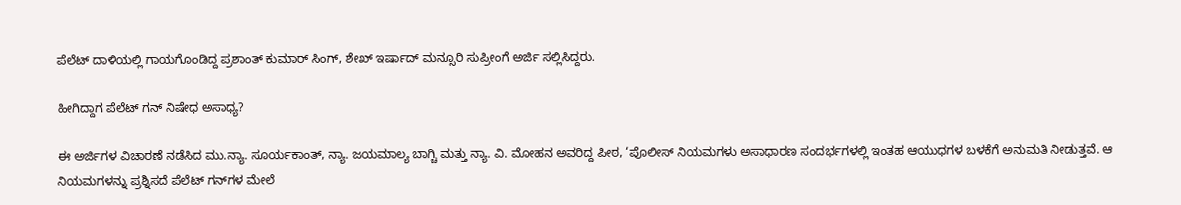ಪೆಲೆಟ್‌ ದಾಳಿಯಲ್ಲಿ ಗಾಯಗೊಂಡಿದ್ದ ಪ್ರಶಾಂತ್‌ ಕುಮಾರ್‌ ಸಿಂಗ್, ಶೇಖ್‌ ಇರ್ಷಾದ್‌ ಮನ್ಸೂರಿ ಸುಪ್ರೀಂಗೆ ಅರ್ಜಿ ಸಲ್ಲಿಸಿದ್ದರು.

ಹೀಗಿದ್ದಾಗ ಪೆಲೆಟ್ ಗನ್‌ ನಿಷೇಧ ಅಸಾಧ್ಯ?

ಈ ಅರ್ಜಿಗಳ ವಿಚಾರಣೆ ನಡೆಸಿದ ಮು.ನ್ಯಾ. ಸೂರ್ಯಕಾಂತ್‌, ನ್ಯಾ. ಜಯಮಾಲ್ಯ ಬಾಗ್ಚಿ ಮತ್ತು ನ್ಯಾ. ವಿ. ಮೋಹನ ಅವರಿದ್ದ ಪೀಠ, ‘ಪೊಲೀಸ್ ನಿಯಮಗಳು ಅಸಾಧಾರಣ ಸಂದರ್ಭಗಳಲ್ಲಿ ಇಂತಹ ಆಯುಧಗಳ ಬಳಕೆಗೆ ಅನುಮತಿ ನೀಡುತ್ತವೆ. ಆ ನಿಯಮಗಳನ್ನು ಪ್ರಶ್ನಿಸದೆ ಪೆಲೆಟ್‌ ಗನ್‌ಗಳ ಮೇಲೆ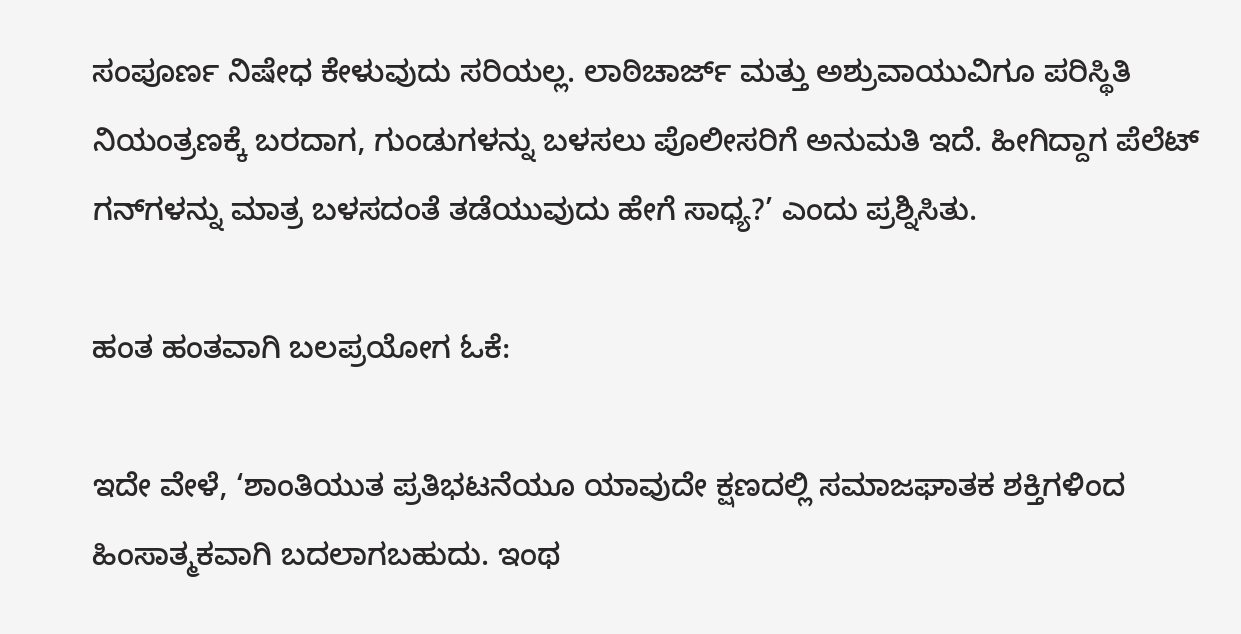ಸಂಪೂರ್ಣ ನಿಷೇಧ ಕೇಳುವುದು ಸರಿಯಲ್ಲ. ಲಾಠಿಚಾರ್ಜ್‌ ಮತ್ತು ಅಶ್ರುವಾಯುವಿಗೂ ಪರಿಸ್ಥಿತಿ ನಿಯಂತ್ರಣಕ್ಕೆ ಬರದಾಗ, ಗುಂಡುಗಳನ್ನು ಬಳಸಲು ಪೊಲೀಸರಿಗೆ ಅನುಮತಿ ಇದೆ. ಹೀಗಿದ್ದಾಗ ಪೆಲೆಟ್ ಗನ್‌ಗಳನ್ನು ಮಾತ್ರ ಬಳಸದಂತೆ ತಡೆಯುವುದು ಹೇಗೆ ಸಾಧ್ಯ?’ ಎಂದು ಪ್ರಶ್ನಿಸಿತು.

ಹಂತ ಹಂತವಾಗಿ ಬಲಪ್ರಯೋಗ ಓಕೆ:

ಇದೇ ವೇಳೆ, ‘ಶಾಂತಿಯುತ ಪ್ರತಿಭಟನೆಯೂ ಯಾವುದೇ ಕ್ಷಣದಲ್ಲಿ ಸಮಾಜಘಾತಕ ಶಕ್ತಿಗಳಿಂದ ಹಿಂಸಾತ್ಮಕವಾಗಿ ಬದಲಾಗಬಹುದು. ಇಂಥ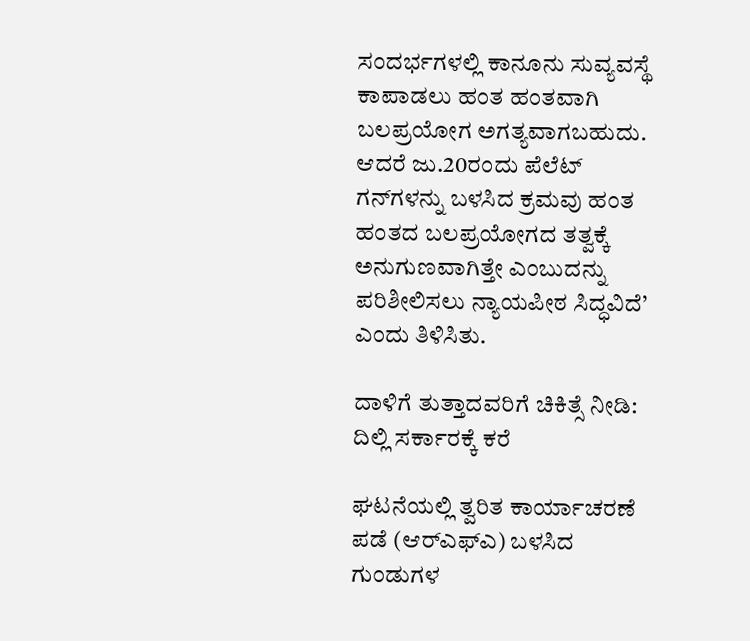ಸಂದರ್ಭಗಳಲ್ಲಿ ಕಾನೂನು ಸುವ್ಯವಸ್ಥೆ ಕಾಪಾಡಲು ಹಂತ ಹಂತವಾಗಿ ಬಲಪ್ರಯೋಗ ಅಗತ್ಯವಾಗಬಹುದು. ಆದರೆ ಜು.20ರಂದು ಪೆಲೆಟ್‌ ಗನ್‌ಗಳನ್ನು ಬಳಸಿದ ಕ್ರಮವು ಹಂತ ಹಂತದ ಬಲಪ್ರಯೋಗದ ತತ್ವಕ್ಕೆ ಅನುಗುಣವಾಗಿತ್ತೇ ಎಂಬುದನ್ನು ಪರಿಶೀಲಿಸಲು ನ್ಯಾಯಪೀಠ ಸಿದ್ಧವಿದೆ’ ಎಂದು ತಿಳಿಸಿತು.

ದಾಳಿಗೆ ತುತ್ತಾದವರಿಗೆ ಚಿಕಿತ್ಸೆ ನೀಡಿ: ದಿಲ್ಲಿ ಸರ್ಕಾರಕ್ಕೆ ಕರೆ

ಘಟನೆಯಲ್ಲಿ ತ್ವರಿತ ಕಾರ್ಯಾಚರಣೆ ಪಡೆ (ಆರ್‌ಎಫ್‌ಎ) ಬಳಸಿದ ಗುಂಡುಗಳ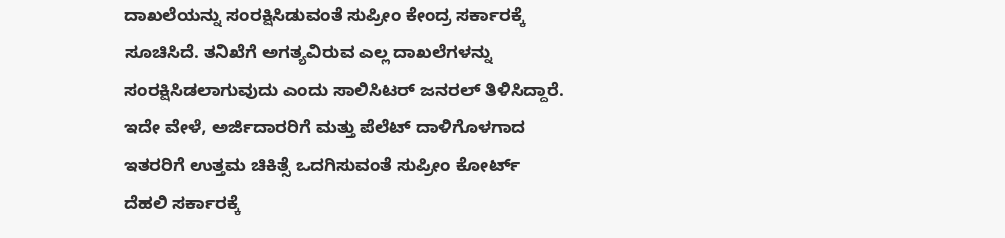ದಾಖಲೆಯನ್ನು ಸಂರಕ್ಷಿಸಿಡುವಂತೆ ಸುಪ್ರೀಂ ಕೇಂದ್ರ ಸರ್ಕಾರಕ್ಕೆ ಸೂಚಿಸಿದೆ. ತನಿಖೆಗೆ ಅಗತ್ಯವಿರುವ ಎಲ್ಲ ದಾಖಲೆಗಳನ್ನು ಸಂರಕ್ಷಿಸಿಡಲಾಗುವುದು ಎಂದು ಸಾಲಿಸಿಟರ್ ಜನರಲ್‌ ತಿಳಿಸಿದ್ದಾರೆ. ಇದೇ ವೇಳೆ, ಅರ್ಜಿದಾರರಿಗೆ ಮತ್ತು ಪೆಲೆಟ್‌ ದಾಳಿಗೊಳಗಾದ ಇತರರಿಗೆ ಉತ್ತಮ ಚಿಕಿತ್ಸೆ ಒದಗಿಸುವಂತೆ ಸುಪ್ರೀಂ ಕೋರ್ಟ್‌ ದೆಹಲಿ ಸರ್ಕಾರಕ್ಕೆ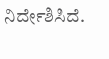ನಿರ್ದೇಶಿಸಿದೆ.